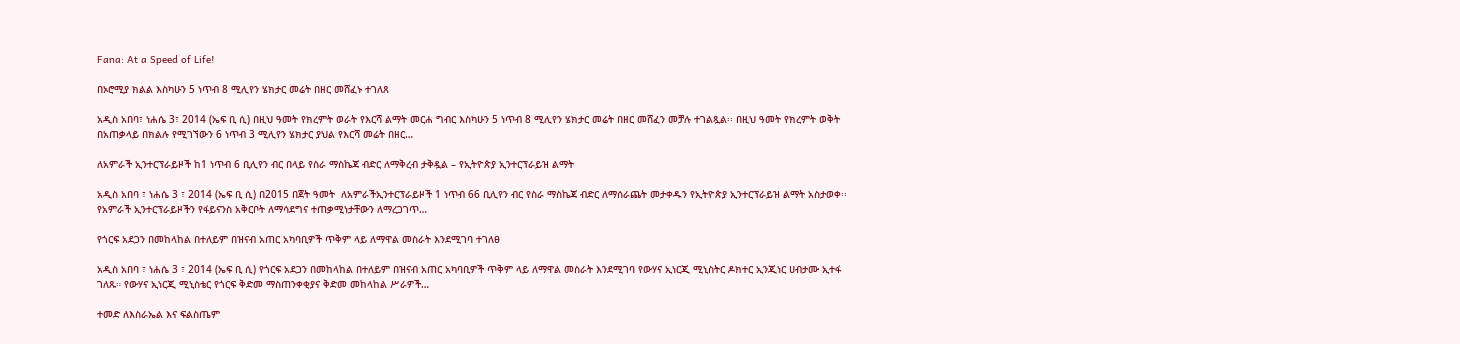Fana: At a Speed of Life!

በኦሮሚያ ክልል እስካሁን 5 ነጥብ 8 ሚሊየን ሄክታር መሬት በዘር መሸፈኑ ተገለጸ

አዲስ አበባ፣ ነሐሴ 3፣ 2014 (ኤፍ ቢ ሲ) በዚህ ዓመት የክረምት ወራት የእርሻ ልማት መርሐ ግብር እስካሁን 5 ነጥብ 8 ሚሊየን ሄክታር መሬት በዘር መሸፈን መቻሉ ተገልጿል፡፡ በዚህ ዓመት የክረምት ወቅት በአጠቃላይ በክልሉ የሚገኘውን 6 ነጥብ 3 ሚሊየን ሄክታር ያህል የእርሻ መሬት በዘር…

ለአምራች ኢንተርፕራይዞች ከ1 ነጥብ 6 ቢሊየን ብር በላይ የስራ ማስኬጃ ብድር ለማቅረብ ታቅዷል – የኢትዮጵያ ኢንተርፕራይዝ ልማት

አዲስ አበባ ፣ ነሐሴ 3 ፣ 2014 (ኤፍ ቢ ሲ) በ2015 በጀት ዓመት  ለአምራችኢንተርፕራይዞች 1 ነጥብ 66 ቢሊየን ብር የስራ ማስኬጃ ብድር ለማሰራጨት መታቀዱን የኢትዮጵያ ኢንተርፕራይዝ ልማት አስታወቀ፡፡ የአምራች ኢንተርፕራይዞችን የፋይናንስ አቅርቦት ለማሳደግና ተጠቃሚነታቸውን ለማረጋገጥ…

የጎርፍ አደጋን በመከላከል በተለይም በዝናብ አጠር አካባቢዎች ጥቅም ላይ ለማዋል መስራት እንደሚገባ ተገለፀ

አዲስ አበባ ፣ ነሐሴ 3 ፣ 2014 (ኤፍ ቢ ሲ) የጎርፍ አደጋን በመከላከል በተለይም በዝናብ አጠር አካባቢዎች ጥቅም ላይ ለማዋል መስራት እንደሚገባ የውሃና ኢነርጂ ሚኒስትር ዶክተር ኢንጂነር ሀብታሙ ኢተፋ ገለጹ። የውሃና ኢነርጂ ሚኒስቴር የጎርፍ ቅድመ ማስጠንቀቂያና ቅድመ መከላከል ሥራዎች…

ተመድ ለእስራኤል እና ፍልስጤም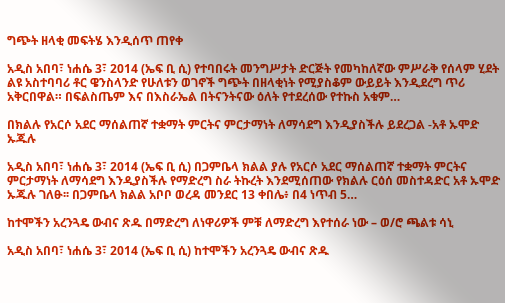ግጭት ዘላቂ መፍትሄ እንዲሰጥ ጠየቀ

አዲስ አበባ፣ ነሐሴ 3፣ 2014 (ኤፍ ቢ ሲ) የተባበሩት መንግሥታት ድርጅት የመካከለኛው ምሥራቅ የሰላም ሂደት ልዩ አስተባባሪ ቶር ዌንስላንድ የሁለቱን ወገኖች ግጭት በዘላቂነት የሚያስቆም ውይይት እንዲደረግ ጥሪ አቅርበዋል። በፍልስጤም እና በእስራኤል በትናንትናው ዕለት የተደረሰው የተኩስ አቁም…

በክልሉ የአርሶ አደር ማሰልጠኛ ተቋማት ምርትና ምርታማነት ለማሳደግ እንዲያስችሉ ይደረጋል -አቶ ኡሞድ ኡጁሉ

አዲስ አበባ፣ ነሐሴ 3፣ 2014 (ኤፍ ቢ ሲ) በጋምቤላ ክልል ያሉ የአርሶ አደር ማሰልጠኛ ተቋማት ምርትና ምርታማነት ለማሳደግ እንዲያስችሉ የማድረግ ስራ ትኩረት እንደሚሰጠው የክልሉ ርዕሰ መስተዳድር አቶ ኡሞድ ኡጁሉ ገለፁ፡፡ በጋምቤላ ክልል አቦቦ ወረዳ መንደር 13 ቀበሌ፥ በ4 ነጥብ 5…

ከተሞችን አረንጓዴ ውብና ጽዱ በማድረግ ለነዋሪዎች ምቹ ለማድረግ እየተሰራ ነው – ወ/ሮ ጫልቱ ሳኒ

አዲስ አበባ፣ ነሐሴ 3፣ 2014 (ኤፍ ቢ ሲ) ከተሞችን አረንጓዴ ውብና ጽዱ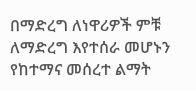በማድረግ ለነዋሪዎች ምቹ ለማድረግ እየተሰራ መሆኑን የከተማና መሰረተ ልማት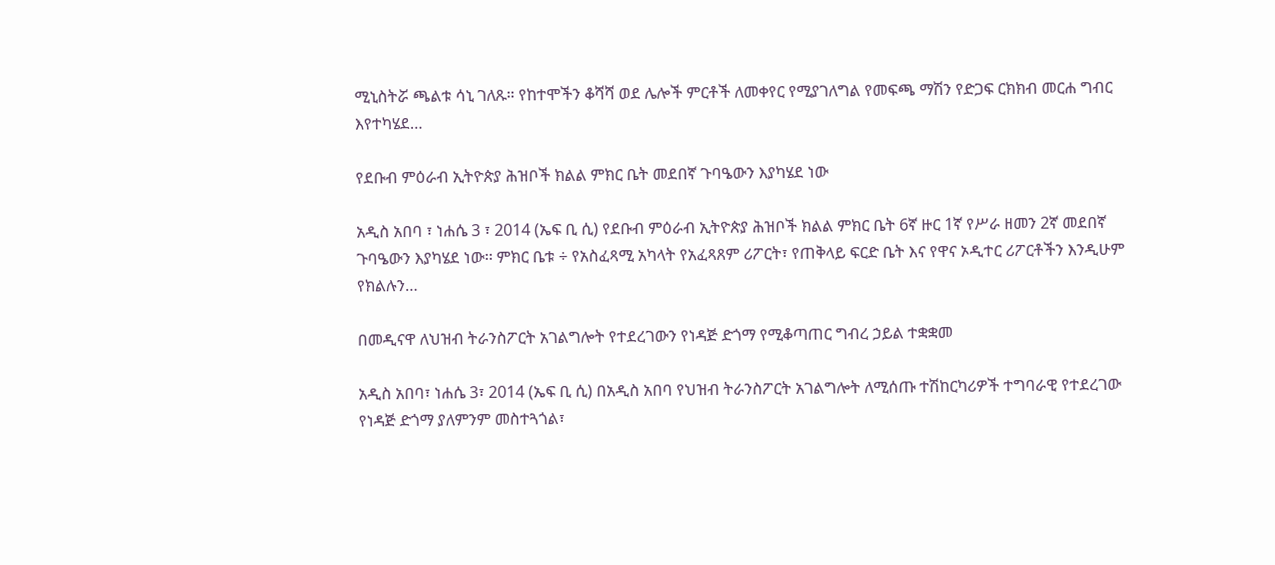ሚኒስትሯ ጫልቱ ሳኒ ገለጹ። የከተሞችን ቆሻሻ ወደ ሌሎች ምርቶች ለመቀየር የሚያገለግል የመፍጫ ማሽን የድጋፍ ርክክብ መርሐ ግብር እየተካሄደ…

የደቡብ ምዕራብ ኢትዮጵያ ሕዝቦች ክልል ምክር ቤት መደበኛ ጉባዔውን እያካሄደ ነው

አዲስ አበባ ፣ ነሐሴ 3 ፣ 2014 (ኤፍ ቢ ሲ) የደቡብ ምዕራብ ኢትዮጵያ ሕዝቦች ክልል ምክር ቤት 6ኛ ዙር 1ኛ የሥራ ዘመን 2ኛ መደበኛ ጉባዔውን እያካሄደ ነው፡፡ ምክር ቤቱ ÷ የአስፈጻሚ አካላት የአፈጻጸም ሪፖርት፣ የጠቅላይ ፍርድ ቤት እና የዋና ኦዲተር ሪፖርቶችን እንዲሁም የክልሉን…

በመዲናዋ ለህዝብ ትራንስፖርት አገልግሎት የተደረገውን የነዳጅ ድጎማ የሚቆጣጠር ግብረ ኃይል ተቋቋመ

አዲስ አበባ፣ ነሐሴ 3፣ 2014 (ኤፍ ቢ ሲ) በአዲስ አበባ የህዝብ ትራንስፖርት አገልግሎት ለሚሰጡ ተሽከርካሪዎች ተግባራዊ የተደረገው የነዳጅ ድጎማ ያለምንም መስተጓጎል፣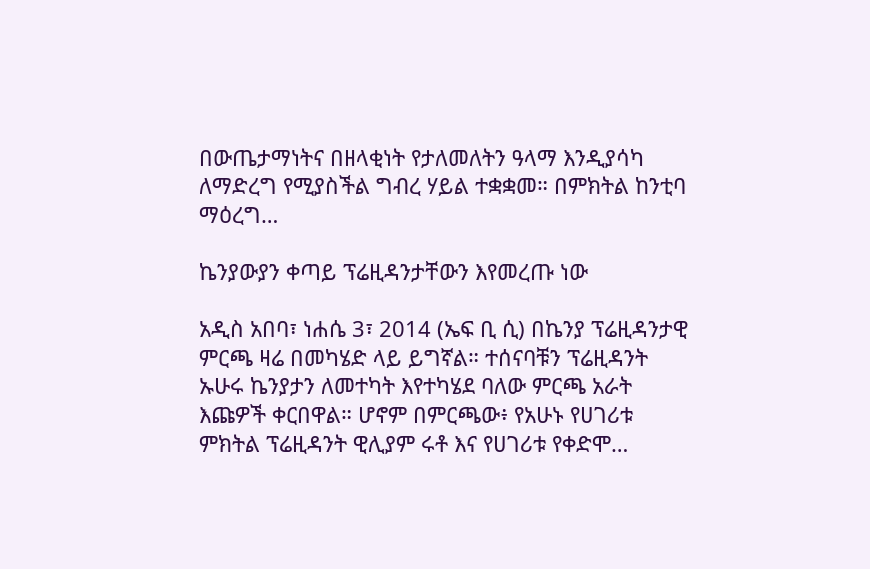በውጤታማነትና በዘላቂነት የታለመለትን ዓላማ እንዲያሳካ ለማድረግ የሚያስችል ግብረ ሃይል ተቋቋመ። በምክትል ከንቲባ ማዕረግ…

ኬንያውያን ቀጣይ ፕሬዚዳንታቸውን እየመረጡ ነው

አዲስ አበባ፣ ነሐሴ 3፣ 2014 (ኤፍ ቢ ሲ) በኬንያ ፕሬዚዳንታዊ ምርጫ ዛሬ በመካሄድ ላይ ይግኛል። ተሰናባቹን ፕሬዚዳንት ኡሁሩ ኬንያታን ለመተካት እየተካሄደ ባለው ምርጫ አራት እጩዎች ቀርበዋል። ሆኖም በምርጫው፥ የአሁኑ የሀገሪቱ ምክትል ፕሬዚዳንት ዊሊያም ሩቶ እና የሀገሪቱ የቀድሞ…